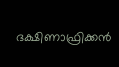ദക്ഷിണാഫ്രിക്കന്‍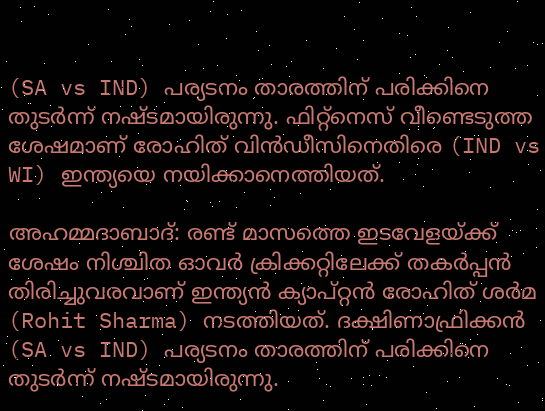(SA vs IND) പര്യടനം താരത്തിന് പരിക്കിനെ തുടര്‍ന്ന് നഷ്ടമായിരുന്നു. ഫിറ്റ്‌നെസ് വീണ്ടെടുത്ത ശേഷമാണ് രോഹിത് വിന്‍ഡീസിനെതിരെ (IND vs WI) ഇന്ത്യയെ നയിക്കാനെത്തിയത്.

അഹമ്മദാബാദ്: രണ്ട് മാസത്തെ ഇടവേളയ്ക്ക് ശേഷം നിശ്ചിത ഓവര്‍ ക്രിക്കറ്റിലേക്ക് തകര്‍പ്പന്‍ തിരിച്ചുവരവാണ് ഇന്ത്യന്‍ ക്യാപ്റ്റന്‍ രോഹിത് ശര്‍മ (Rohit Sharma) നടത്തിയത്. ദക്ഷിണാഫ്രിക്കന്‍ (SA vs IND) പര്യടനം താരത്തിന് പരിക്കിനെ തുടര്‍ന്ന് നഷ്ടമായിരുന്നു.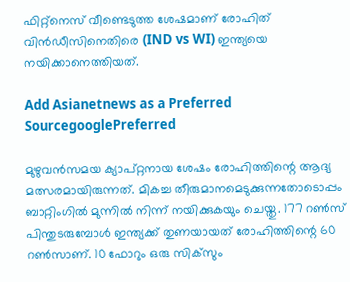ഫിറ്റ്‌നെസ് വീണ്ടെടുത്ത ശേഷമാണ് രോഹിത് വിന്‍ഡീസിനെതിരെ (IND vs WI) ഇന്ത്യയെ നയിക്കാനെത്തിയത്.

Add Asianetnews as a Preferred SourcegooglePreferred

മുഴുവന്‍സമയ ക്യാപ്റ്റനായ ശേഷം രോഹിത്തിന്റെ ആദ്യ മത്സരമായിരുന്നത്. മികച്ച തീരുമാനമെടുക്കുന്നതോടൊപ്പം ബാറ്റിംഗില്‍ മുന്നില്‍ നിന്ന് നയിക്കുകയും ചെയ്തു. 177 റണ്‍സ് പിന്തുടരുമ്പോള്‍ ഇന്ത്യക്ക് തുണയായത് രോഹിത്തിന്റെ 60 റണ്‍സാണ്. 10 ഫോറും ഒരു സിക്‌സും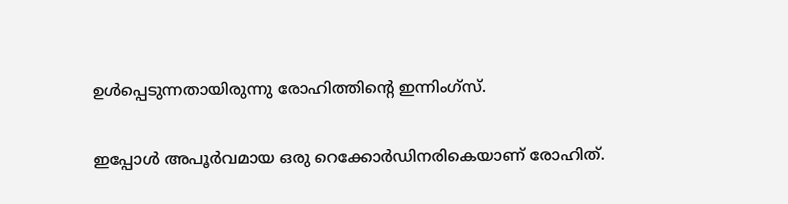ഉള്‍പ്പെടുന്നതായിരുന്നു രോഹിത്തിന്റെ ഇന്നിംഗ്‌സ്.

ഇപ്പോള്‍ അപൂര്‍വമായ ഒരു റെക്കോര്‍ഡിനരികെയാണ് രോഹിത്.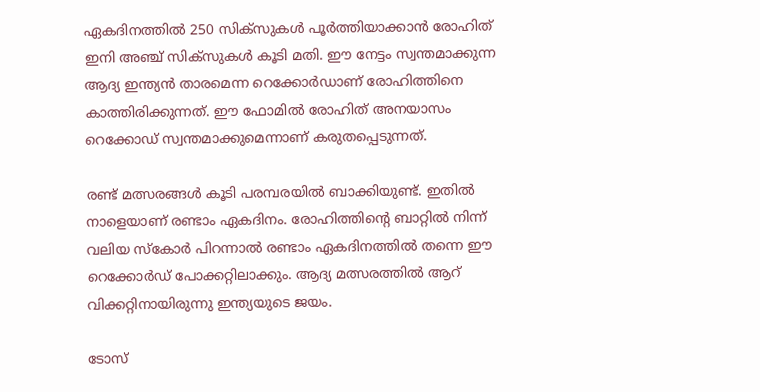ഏകദിനത്തില്‍ 250 സിക്‌സുകള്‍ പൂര്‍ത്തിയാക്കാന്‍ രോഹിത് ഇനി അഞ്ച് സിക്‌സുകള്‍ കൂടി മതി. ഈ നേട്ടം സ്വന്തമാക്കുന്ന ആദ്യ ഇന്ത്യന്‍ താരമെന്ന റെക്കോര്‍ഡാണ് രോഹിത്തിനെ കാത്തിരിക്കുന്നത്. ഈ ഫോമില്‍ രോഹിത് അനയാസം റെക്കോഡ് സ്വന്തമാക്കുമെന്നാണ് കരുതപ്പെടുന്നത്.

രണ്ട് മത്സരങ്ങള്‍ കൂടി പരമ്പരയില്‍ ബാക്കിയുണ്ട്. ഇതില്‍ നാളെയാണ് രണ്ടാം ഏകദിനം. രോഹിത്തിന്റെ ബാറ്റില്‍ നിന്ന് വലിയ സ്‌കോര്‍ പിറന്നാല്‍ രണ്ടാം ഏകദിനത്തില്‍ തന്നെ ഈ റെക്കോര്‍ഡ് പോക്കറ്റിലാക്കും. ആദ്യ മത്സരത്തില്‍ ആറ് വിക്കറ്റിനായിരുന്നു ഇന്ത്യയുടെ ജയം.

ടോസ്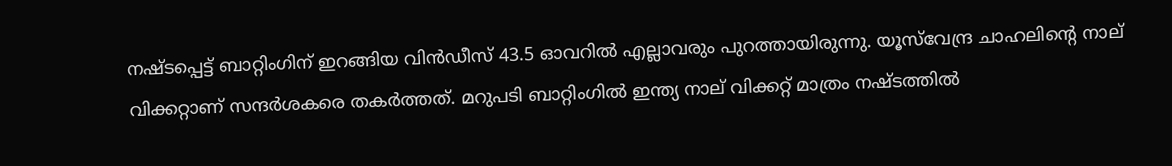നഷ്ടപ്പെട്ട് ബാറ്റിംഗിന് ഇറങ്ങിയ വിന്‍ഡീസ് 43.5 ഓവറില്‍ എല്ലാവരും പുറത്തായിരുന്നു. യൂസ്‌വേന്ദ്ര ചാഹലിന്റെ നാല് വിക്കറ്റാണ് സന്ദര്‍ശകരെ തകര്‍ത്തത്. മറുപടി ബാറ്റിംഗില്‍ ഇന്ത്യ നാല് വിക്കറ്റ് മാത്രം നഷ്ടത്തില്‍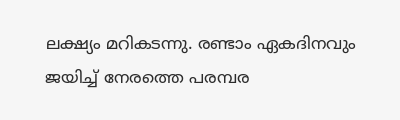ലക്ഷ്യം മറികടന്നു. രണ്ടാം ഏകദിനവും ജയിച്ച് നേരത്തെ പരമ്പര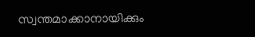സ്വന്തമാക്കാനായിക്കും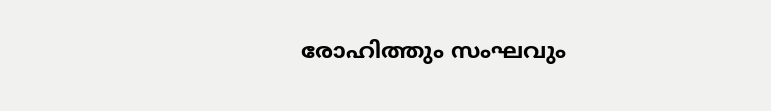രോഹിത്തും സംഘവും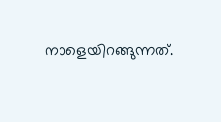നാളെയിറങ്ങുന്നത്.